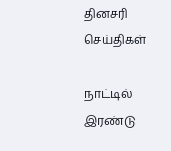தினசரி செய்திகள்

நாட்டில் இரண்டு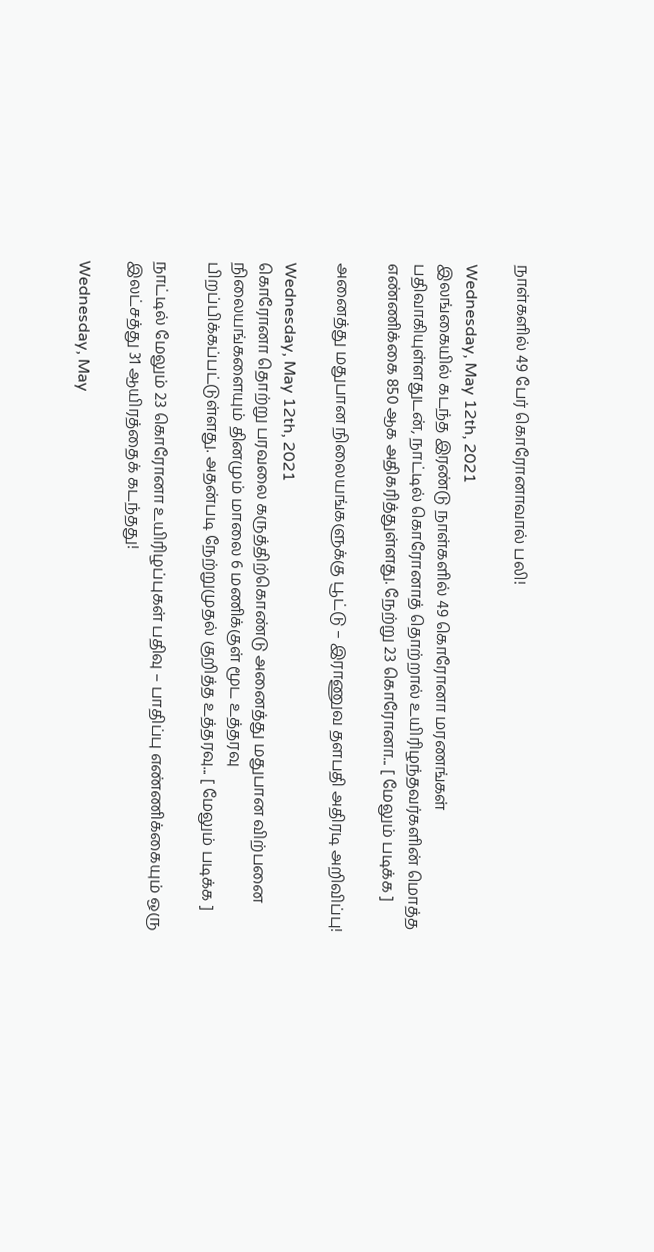நாள்களில் 49 பேர் கொரோனாவால் பலி!

Wednesday, May 12th, 2021
இலங்கையில் கடந்த இரண்டு நாள்களில் 49 கொரோனா மரணங்கள் பதிவாகியுள்ளதுடன், நாட்டில் கொரோனாத் தொற்றால் உயிரிழந்தவர்களின் மொத்த எண்ணிக்கை 850 ஆக அதிகரித்துள்ளது. நேற்று 23 கொரோனா... [ மேலும் படிக்க ]

அனைத்து மதுபான நிலையங்களுக்கு பூட்டு – இராணுவ தளபதி அதிரடி அறிவிப்பு!

Wednesday, May 12th, 2021
கொரோனா தொற்று பரவலை கருத்திற்கொண்டு அனைத்து மதுபான விற்பனை நிலையங்களையும் தினமும் மாலை 6 மணிக்குள் மூட உத்தரவு பிறப்பிக்கப்பட்டுள்ளது. அதன்படி நேற்றுமுதல் குறித்த உத்தரவு... [ மேலும் படிக்க ]

நாட்டில் மேலும் 23 கொரோனா உயிரிழப்புகள் பதிவு – பாதிப்பு எண்ணிக்கையும் ஒரு இலட்சத்து 31 ஆயிரத்தைக் கடந்தது!

Wednesday, May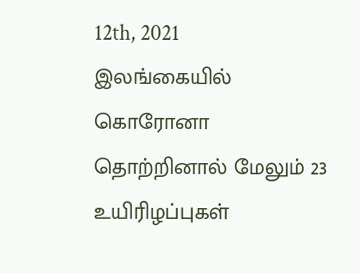12th, 2021
இலங்கையில் கொரோனா தொற்றினால் மேலும் 23 உயிரிழப்புகள்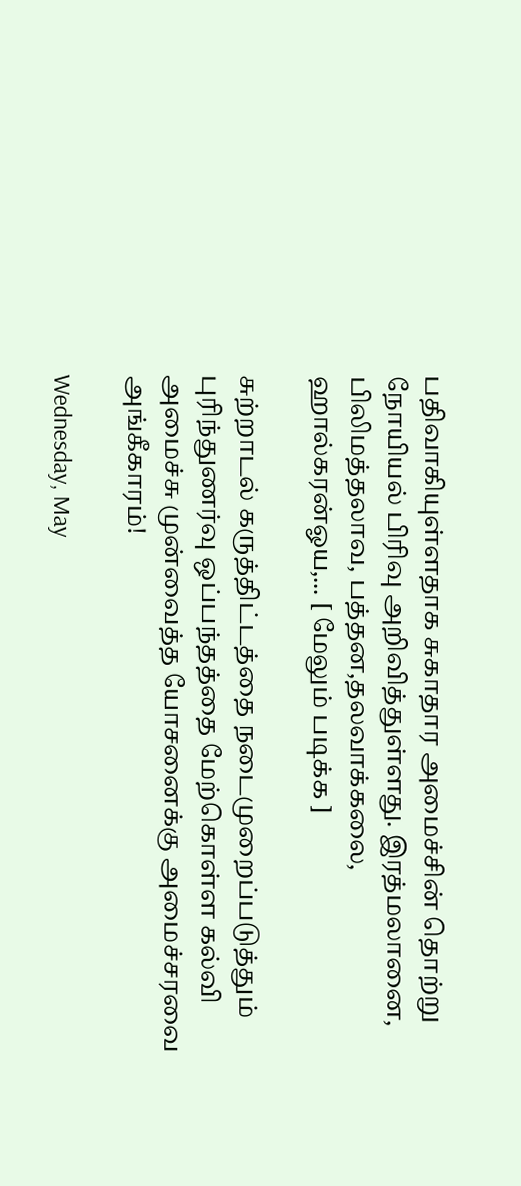பதிவாகியுள்ளதாக சுகாதார அமைச்சின் தொற்று நோயியல் பிரிவு அறிவித்துள்ளது. இரத்மலானை, பிலிமத்தலாவ, பத்தன,தலவாக்கலை, ஹால்கரன்ஓய,... [ மேலும் படிக்க ]

சுற்றாடல் கருத்திட்டத்தை நடைமுறைப்படுத்தும் புரிந்துணர்வு ஒப்பந்தத்தை மேற்கொள்ள கல்வி அமைச்சு முன்வைத்த யோசனைக்கு அமைச்சரவை அங்கீகாரம்!

Wednesday, May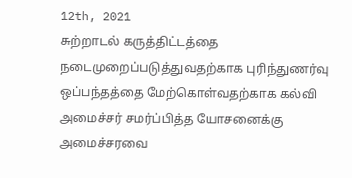12th, 2021
சுற்றாடல் கருத்திட்டத்தை நடைமுறைப்படுத்துவதற்காக புரிந்துணர்வு ஒப்பந்தத்தை மேற்கொள்வதற்காக கல்வி அமைச்சர் சமர்ப்பித்த யோசனைக்கு அமைச்சரவை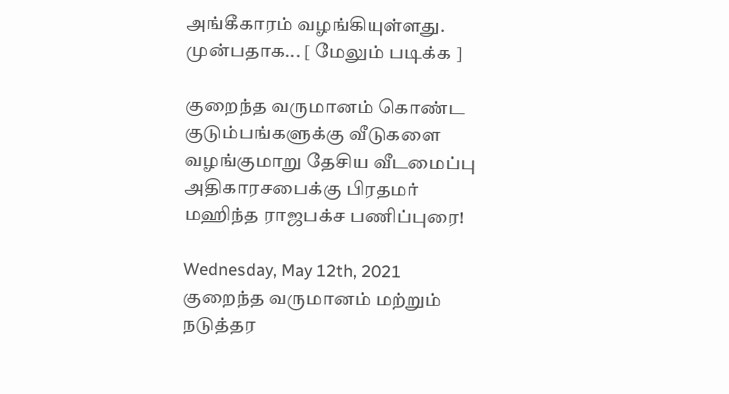அங்கீகாரம் வழங்கியுள்ளது. முன்பதாக... [ மேலும் படிக்க ]

குறைந்த வருமானம் கொண்ட குடும்பங்களுக்கு வீடுகளை வழங்குமாறு தேசிய வீடமைப்பு அதிகாரசபைக்கு பிரதமர் மஹிந்த ராஜபக்ச பணிப்புரை!

Wednesday, May 12th, 2021
குறைந்த வருமானம் மற்றும் நடுத்தர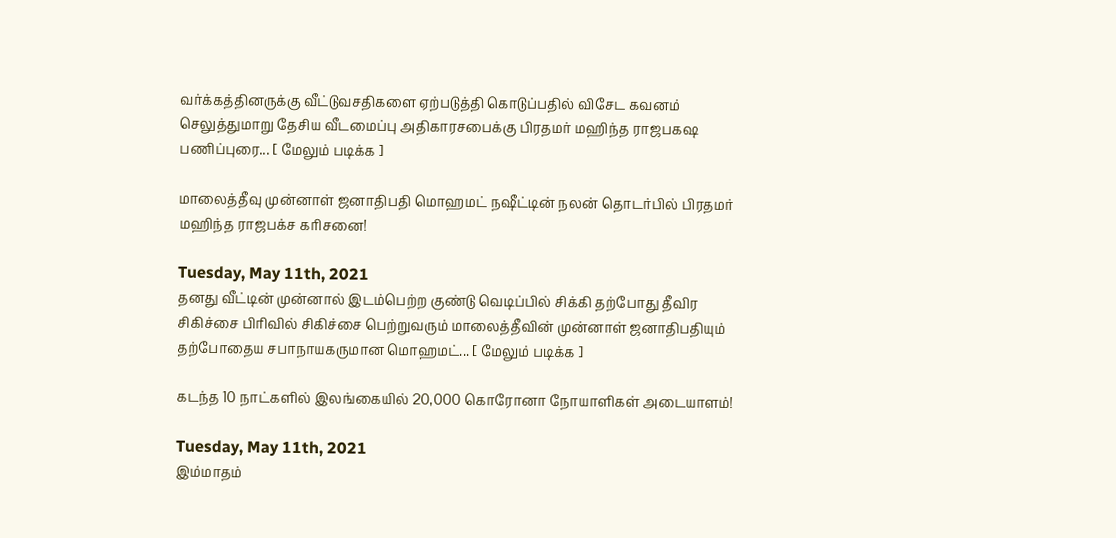வர்க்கத்தினருக்கு வீட்டுவசதிகளை ஏற்படுத்தி கொடுப்பதில் விசேட கவனம் செலுத்துமாறு தேசிய வீடமைப்பு அதிகாரசபைக்கு பிரதமர் மஹிந்த ராஜபகஷ பணிப்புரை... [ மேலும் படிக்க ]

மாலைத்தீவு முன்னாள் ஜனாதிபதி மொஹமட் நஷீட்டின் நலன் தொடர்பில் பிரதமர் மஹிந்த ராஜபக்ச கரிசனை!

Tuesday, May 11th, 2021
தனது வீட்டின் முன்னால் இடம்பெற்ற குண்டு வெடிப்பில் சிக்கி தற்போது தீவிர சிகிச்சை பிரிவில் சிகிச்சை பெற்றுவரும் மாலைத்தீவின் முன்னாள் ஜனாதிபதியும் தற்போதைய சபாநாயகருமான மொஹமட்... [ மேலும் படிக்க ]

கடந்த 10 நாட்களில் இலங்கையில் 20,000 கொரோனா நோயாளிகள் அடையாளம்!

Tuesday, May 11th, 2021
இம்மாதம்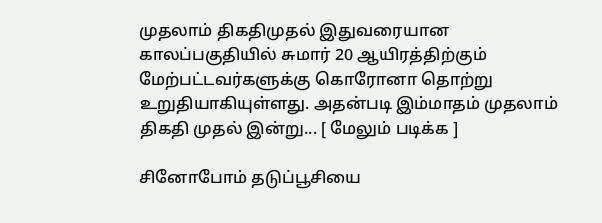முதலாம் திகதிமுதல் இதுவரையான காலப்பகுதியில் சுமார் 20 ஆயிரத்திற்கும் மேற்பட்டவர்களுக்கு கொரோனா தொற்று உறுதியாகியுள்ளது. அதன்படி இம்மாதம் முதலாம் திகதி முதல் இன்று... [ மேலும் படிக்க ]

சினோபோம் தடுப்பூசியை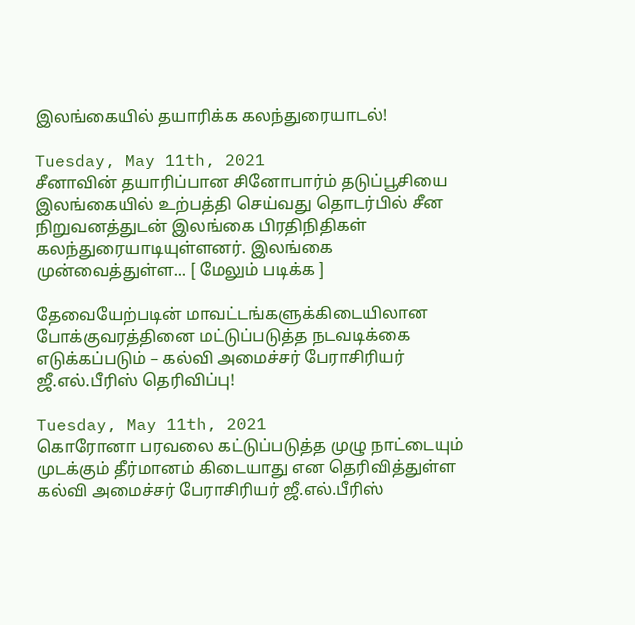இலங்கையில் தயாரிக்க கலந்துரையாடல்!

Tuesday, May 11th, 2021
சீனாவின் தயாரிப்பான சினோபார்ம் தடுப்பூசியை இலங்கையில் உற்பத்தி செய்வது தொடர்பில் சீன நிறுவனத்துடன் இலங்கை பிரதிநிதிகள் கலந்துரையாடியுள்ளனர். இலங்கை முன்வைத்துள்ள... [ மேலும் படிக்க ]

தேவையேற்படின் மாவட்டங்களுக்கிடையிலான போக்குவரத்தினை மட்டுப்படுத்த நடவடிக்கை எடுக்கப்படும் – கல்வி அமைச்சர் பேராசிரியர் ஜீ.எல்.பீரிஸ் தெரிவிப்பு!

Tuesday, May 11th, 2021
கொரோனா பரவலை கட்டுப்படுத்த முழு நாட்டையும் முடக்கும் தீர்மானம் கிடையாது என தெரிவித்துள்ள கல்வி அமைச்சர் பேராசிரியர் ஜீ.எல்.பீரிஸ்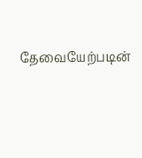தேவையேற்படின்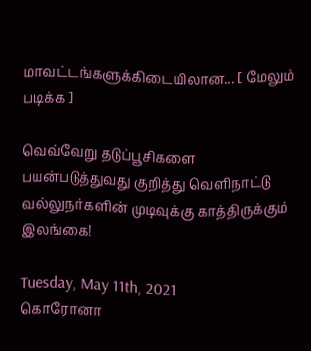மாவட்டங்களுக்கிடையிலான... [ மேலும் படிக்க ]

வெவ்வேறு தடுப்பூசிகளை பயன்படுத்துவது குறித்து வெளிநாட்டு வல்லுநர்களின் முடிவுக்கு காத்திருக்கும் இலங்கை!

Tuesday, May 11th, 2021
கொரோனா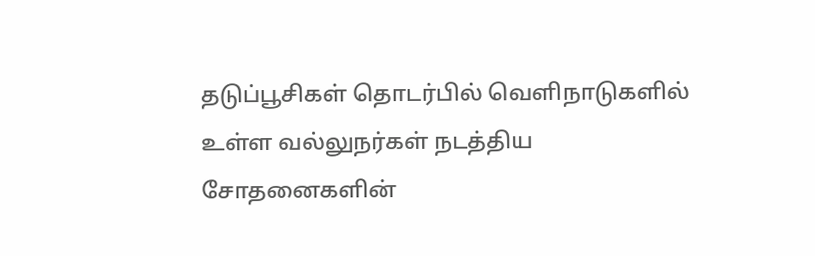தடுப்பூசிகள் தொடர்பில் வெளிநாடுகளில் உள்ள வல்லுநர்கள் நடத்திய சோதனைகளின்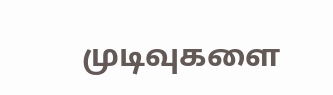முடிவுகளை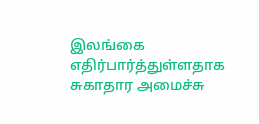இலங்கை எதிர்பார்த்துள்ளதாக சுகாதார அமைச்சு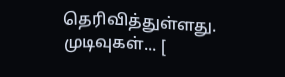தெரிவித்துள்ளது. முடிவுகள்... [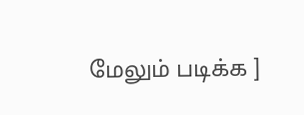மேலும் படிக்க ]